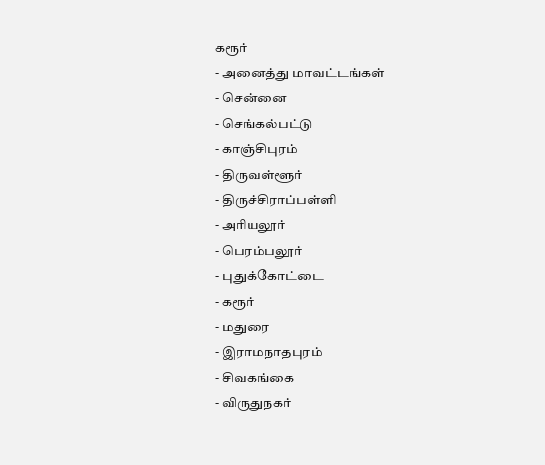கரூர்
- அனைத்து மாவட்டங்கள்
- சென்னை
- செங்கல்பட்டு
- காஞ்சிபுரம்
- திருவள்ளூர்
- திருச்சிராப்பள்ளி
- அரியலூர்
- பெரம்பலூர்
- புதுக்கோட்டை
- கரூர்
- மதுரை
- இராமநாதபுரம்
- சிவகங்கை
- விருதுநகர்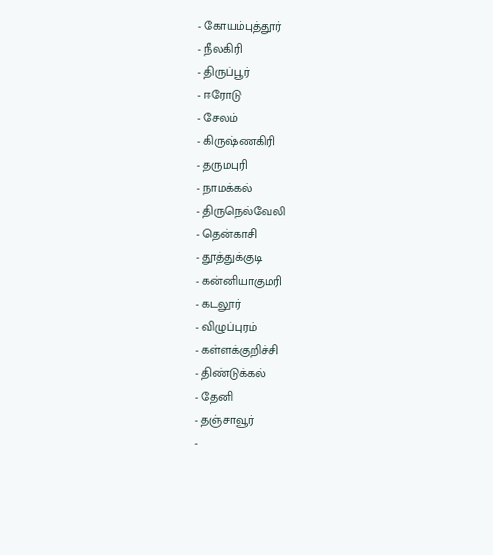- கோயம்புத்தூர்
- நீலகிரி
- திருப்பூர்
- ஈரோடு
- சேலம்
- கிருஷ்ணகிரி
- தருமபுரி
- நாமக்கல்
- திருநெல்வேலி
- தென்காசி
- தூத்துக்குடி
- கன்னியாகுமரி
- கடலூர்
- விழுப்புரம்
- கள்ளக்குறிச்சி
- திண்டுக்கல்
- தேனி
- தஞ்சாவூர்
-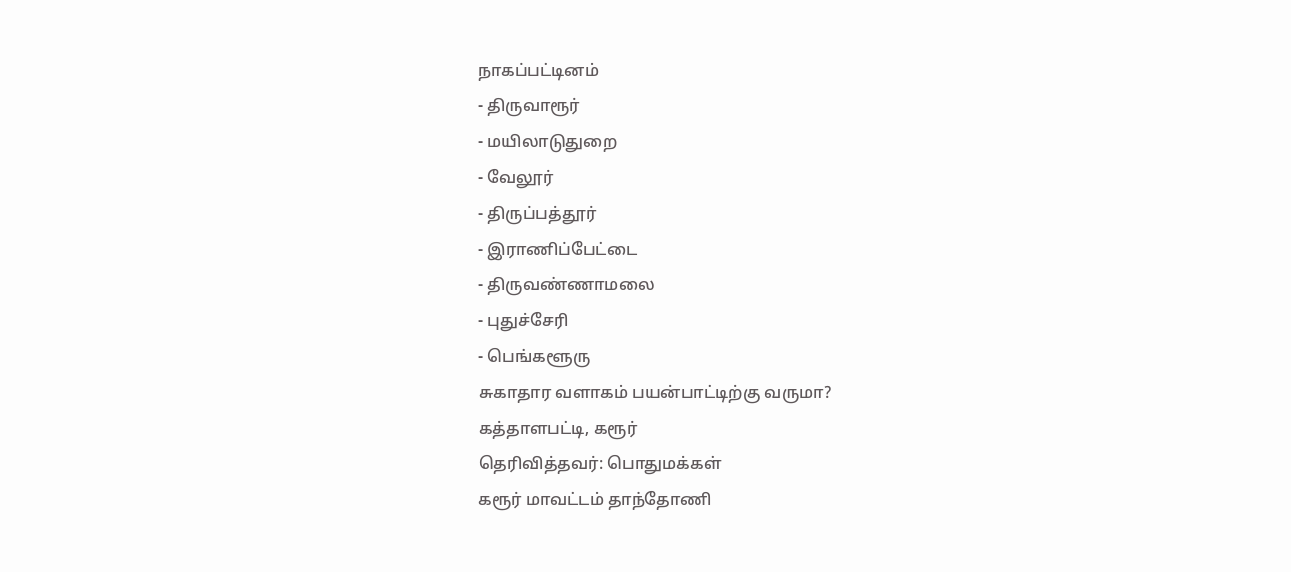நாகப்பட்டினம்
- திருவாரூர்
- மயிலாடுதுறை
- வேலூர்
- திருப்பத்தூர்
- இராணிப்பேட்டை
- திருவண்ணாமலை
- புதுச்சேரி
- பெங்களூரு
சுகாதார வளாகம் பயன்பாட்டிற்கு வருமா?
கத்தாளபட்டி, கரூர்
தெரிவித்தவர்: பொதுமக்கள்
கரூர் மாவட்டம் தாந்தோணி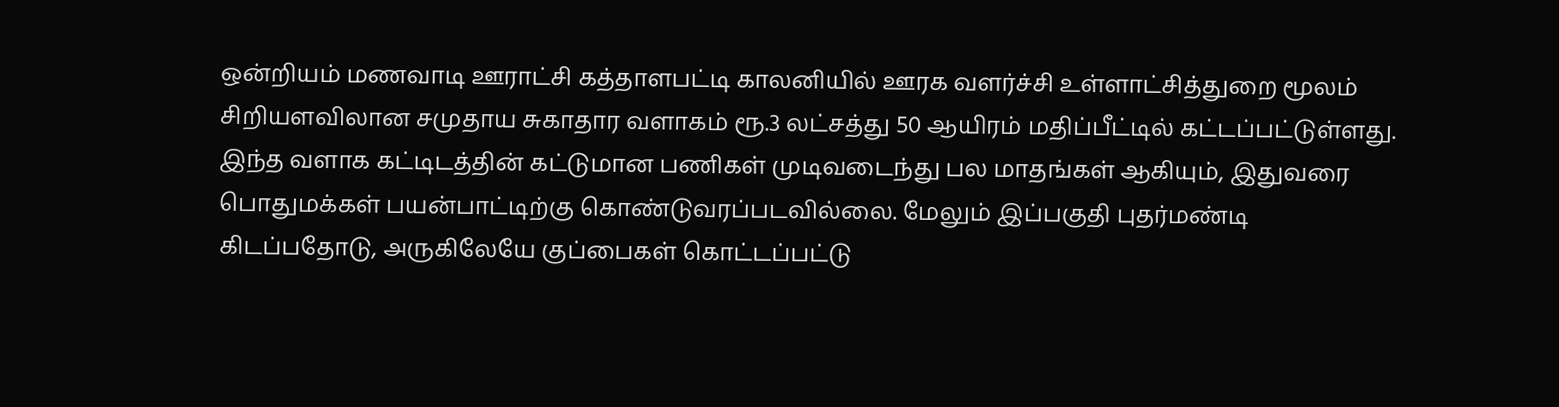ஒன்றியம் மணவாடி ஊராட்சி கத்தாளபட்டி காலனியில் ஊரக வளர்ச்சி உள்ளாட்சித்துறை மூலம் சிறியளவிலான சமுதாய சுகாதார வளாகம் ரூ.3 லட்சத்து 50 ஆயிரம் மதிப்பீட்டில் கட்டப்பட்டுள்ளது. இந்த வளாக கட்டிடத்தின் கட்டுமான பணிகள் முடிவடைந்து பல மாதங்கள் ஆகியும், இதுவரை பொதுமக்கள் பயன்பாட்டிற்கு கொண்டுவரப்படவில்லை. மேலும் இப்பகுதி புதர்மண்டி கிடப்பதோடு, அருகிலேயே குப்பைகள் கொட்டப்பட்டு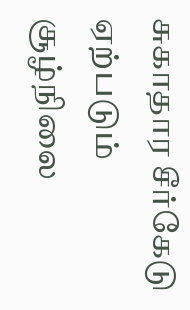சுகாதார சீர்கேடு ஏற்படும் சூழ்நிலை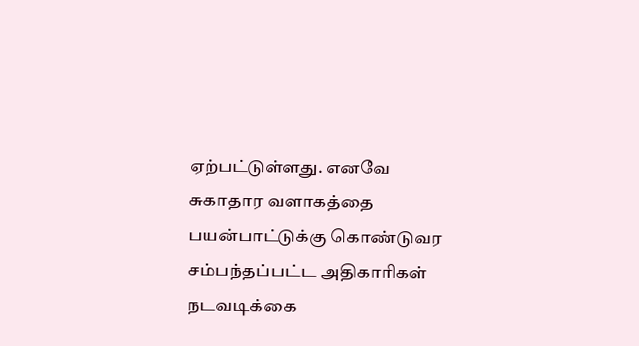ஏற்பட்டுள்ளது. எனவே சுகாதார வளாகத்தை பயன்பாட்டுக்கு கொண்டுவர சம்பந்தப்பட்ட அதிகாரிகள் நடவடிக்கை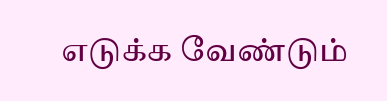எடுக்க வேண்டும்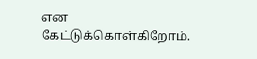என கேட்டுக்கொள்கிறோம்.